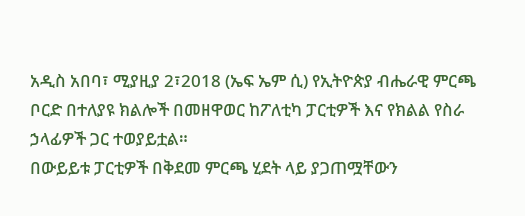አዲስ አበባ፣ ሚያዚያ 2፣2018 (ኤፍ ኤም ሲ) የኢትዮጵያ ብሔራዊ ምርጫ ቦርድ በተለያዩ ክልሎች በመዘዋወር ከፖለቲካ ፓርቲዎች እና የክልል የስራ ኃላፊዎች ጋር ተወያይቷል።
በውይይቱ ፓርቲዎች በቅደመ ምርጫ ሂደት ላይ ያጋጠሟቸውን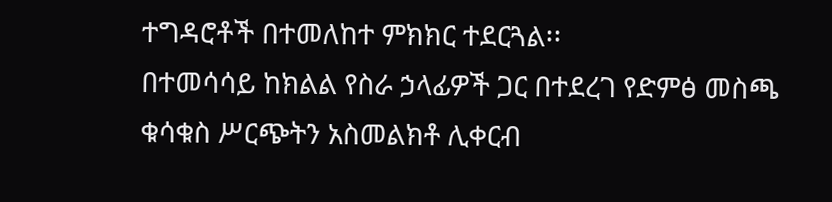ተግዳሮቶች በተመለከተ ምክክር ተደርጓል፡፡
በተመሳሳይ ከክልል የስራ ኃላፊዎች ጋር በተደረገ የድምፅ መስጫ ቁሳቁስ ሥርጭትን አስመልክቶ ሊቀርብ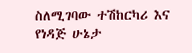ስለሚገባው ተሽከርካሪ እና የነዳጅ ሁኔታ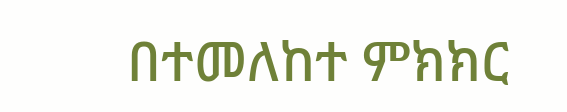በተመለከተ ምክክር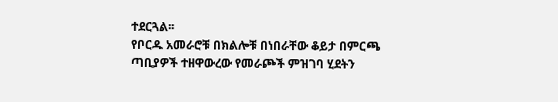ተደርጓል፡፡
የቦርዱ አመራሮቹ በክልሎቹ በነበራቸው ቆይታ በምርጫ ጣቢያዎች ተዘዋውረው የመራጮች ምዝገባ ሂደትን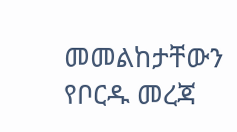መመልከታቸውን የቦርዱ መረጃ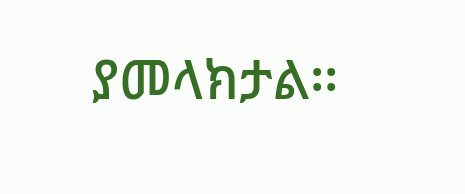ያመላክታል፡፡